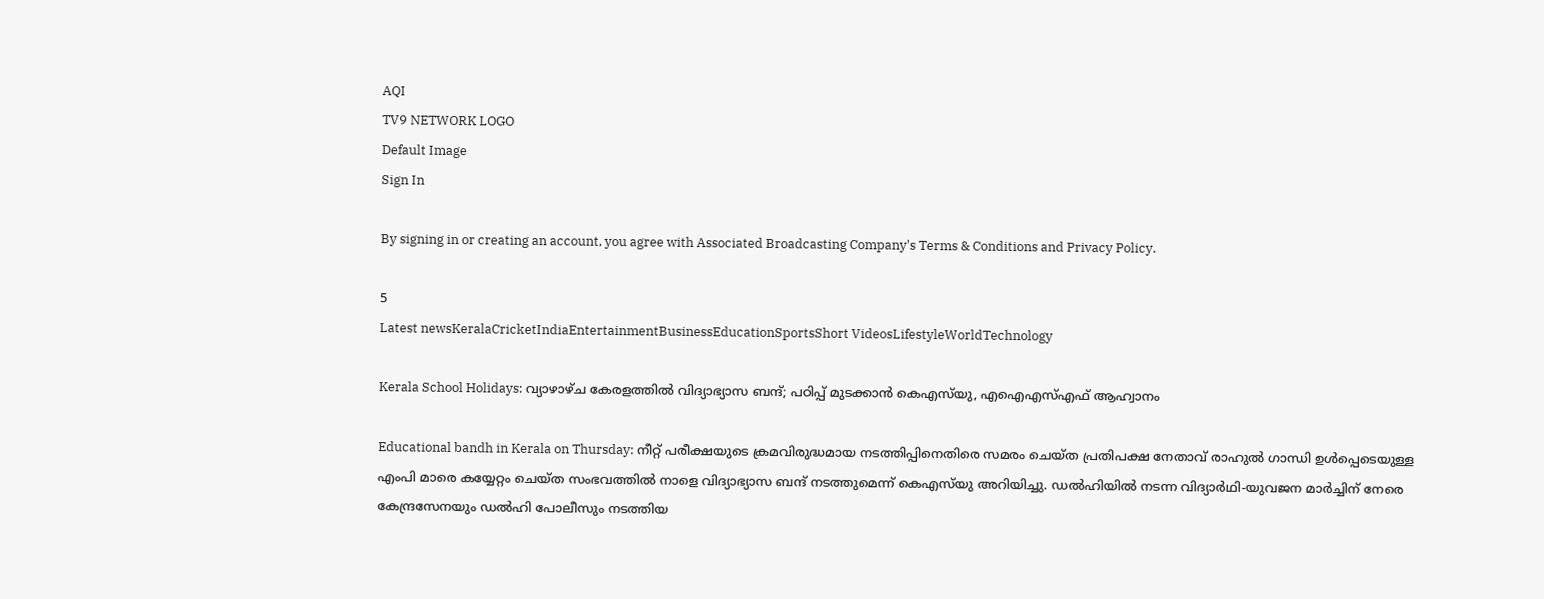AQI
TV9 NETWORK LOGO
Default Image
Sign In

By signing in or creating an account, you agree with Associated Broadcasting Company's Terms & Conditions and Privacy Policy.

5
Latest newsKeralaCricketIndiaEntertainmentBusinessEducationSportsShort VideosLifestyleWorldTechnology

Kerala School Holidays: വ്യാഴാഴ്ച കേരളത്തിൽ വിദ്യാഭ്യാസ ബന്ദ്; പഠിപ്പ് മുടക്കാൻ കെഎസ്‍യു, എഐഎസ്എഫ് ആഹ്വാനം

Educational bandh in Kerala on Thursday: നീറ്റ് പരീക്ഷയുടെ ക്രമവിരുദ്ധമായ നടത്തിപ്പിനെതിരെ സമരം ചെയ്ത പ്രതിപക്ഷ നേതാവ് രാഹുൽ ഗാന്ധി ഉൾപ്പെടെയുള്ള എംപി മാരെ കയ്യേറ്റം ചെയ്ത സംഭവത്തിൽ നാളെ വിദ്യാഭ്യാസ ബന്ദ് നടത്തുമെന്ന് കെഎസ്‍യു അ‌റിയിച്ചു. ഡൽഹിയിൽ നടന്ന വിദ്യാർഥി-യുവജന മാർച്ചിന് നേരെ കേന്ദ്രസേനയും ഡൽഹി പോലീസും നടത്തിയ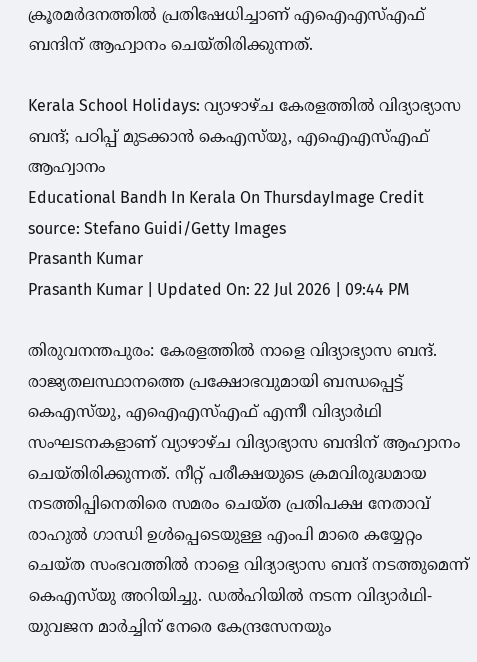ക്രൂരമർദനത്തിൽ പ്രതിഷേധിച്ചാണ് എഐഎസ്എഫ് ബന്ദിന് ആഹ്വാനം ചെയ്തിരിക്കുന്നത്.

Kerala School Holidays: വ്യാഴാഴ്ച കേരളത്തിൽ വിദ്യാഭ്യാസ ബന്ദ്; പഠിപ്പ് മുടക്കാൻ കെഎസ്‍യു, എഐഎസ്എഫ് ആഹ്വാനം
Educational Bandh In Kerala On ThursdayImage Credit source: Stefano Guidi/Getty Images
Prasanth Kumar
Prasanth Kumar | Updated On: 22 Jul 2026 | 09:44 PM

തിരുവനന്തപുരം: കേരളത്തിൽ നാളെ വിദ്യാഭ്യാസ ബന്ദ്. രാജ്യതലസ്ഥാനത്തെ പ്രക്ഷോഭവുമായി ബന്ധപ്പെട്ട് കെഎസ്‍യു, എഐഎസ്എഫ് എന്നീ വിദ്യാർഥി സംഘടനകളാണ് വ്യാഴാഴ്ച വിദ്യാഭ്യാസ ബന്ദിന് ആഹ്വാനം ചെയ്തിരിക്കുന്നത്. നീറ്റ് പരീക്ഷയുടെ ക്രമവിരുദ്ധമായ നടത്തിപ്പിനെതിരെ സമരം ചെയ്ത പ്രതിപക്ഷ നേതാവ് രാഹുൽ ഗാന്ധി ഉൾപ്പെടെയുള്ള എംപി മാരെ കയ്യേറ്റം ചെയ്ത സംഭവത്തിൽ നാളെ വിദ്യാഭ്യാസ ബന്ദ് നടത്തുമെന്ന് കെഎസ്‍യു അ‌റിയിച്ചു. ഡൽഹിയിൽ നടന്ന വിദ്യാർഥി- യുവജന മാർച്ചിന് നേരെ കേന്ദ്രസേനയും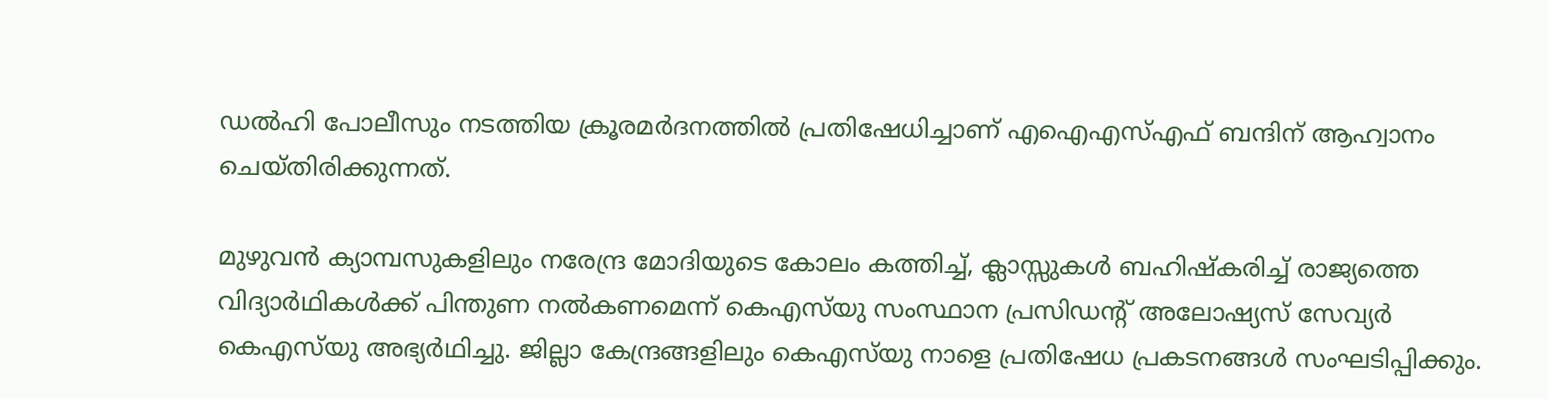ഡൽഹി പോലീസും നടത്തിയ ക്രൂരമർദനത്തിൽ പ്രതിഷേധിച്ചാണ് എഐഎസ്എഫ് ബന്ദിന് ആഹ്വാനം ചെയ്തിരിക്കുന്നത്.

മുഴുവൻ ക്യാമ്പസുകളിലും നരേന്ദ്ര മോദിയുടെ കോലം കത്തിച്ച്, ക്ലാസ്സുകൾ ബഹിഷ്കരിച്ച് രാജ്യത്തെ വിദ്യാർഥികൾക്ക് പിന്തുണ നൽകണമെന്ന് കെഎസ്‍യു സംസ്ഥാന പ്രസിഡന്റ് അലോഷ്യസ് സേവ്യർ കെഎസ്‍യു അഭ്യർഥിച്ചു. ജില്ലാ കേന്ദ്രങ്ങളിലും കെഎസ്‍യു നാളെ പ്രതിഷേധ പ്രകടനങ്ങൾ സംഘടിപ്പിക്കും.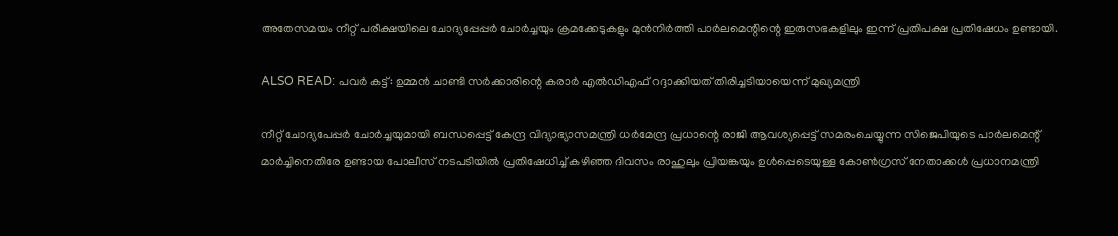അ‌തേസമയം നീറ്റ് പരീക്ഷയിലെ ചോദ്യപ്പേപ്പർ ചോർച്ചയും ക്രമക്കേടുകളും മുൻനിർത്തി പാർലമെന്റിന്റെ ഇരുസഭകളിലും ഇന്ന് പ്രതിപക്ഷ പ്രതിഷേധം ഉണ്ടായി.

ALSO READ: പവർ കട്ട്: ഉമ്മൻ ചാണ്ടി സർക്കാരിന്റെ കരാർ എൽഡിഎഫ് റദ്ദാക്കിയത് തിരിച്ചടിയായെന്ന് മുഖ്യമന്ത്രി

നീറ്റ് ചോദ്യപേപ്പർ ചോർച്ചയുമായി ബന്ധപ്പെട്ട് കേന്ദ്ര വിദ്യാഭ്യാസമന്ത്രി ധർമേന്ദ്ര പ്രധാന്റെ രാജി ആവശ്യപ്പെട്ട് സമരംചെയ്യുന്ന സിജെപിയുടെ പാർലമെന്റ് മാർച്ചിനെതിരേ ഉണ്ടായ പോലീസ് നടപടിയിൽ പ്രതിഷേധിച്ച് കഴിഞ്ഞ ദിവസം രാഹുലും പ്രിയങ്കയും ഉൾപ്പെടെയുള്ള കോൺഗ്രസ് നേതാക്കൾ പ്രധാനമന്ത്രി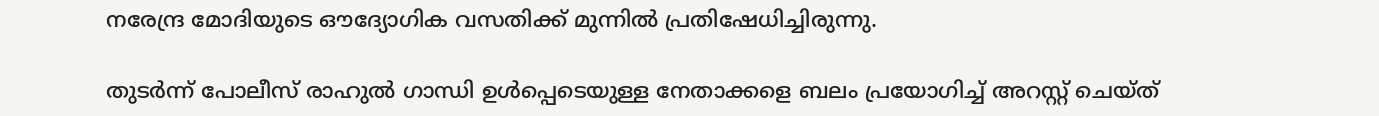നരേന്ദ്ര മോദിയുടെ ഔദ്യോഗിക വസതിക്ക് മുന്നിൽ പ്രതിഷേധിച്ചിരുന്നു.

തുടർന്ന് പോലീസ് രാഹുൽ ഗാന്ധി ഉൾപ്പെടെയുള്ള നേതാക്കളെ ബലം പ്രയോഗിച്ച് അ‌റസ്റ്റ് ചെയ്ത്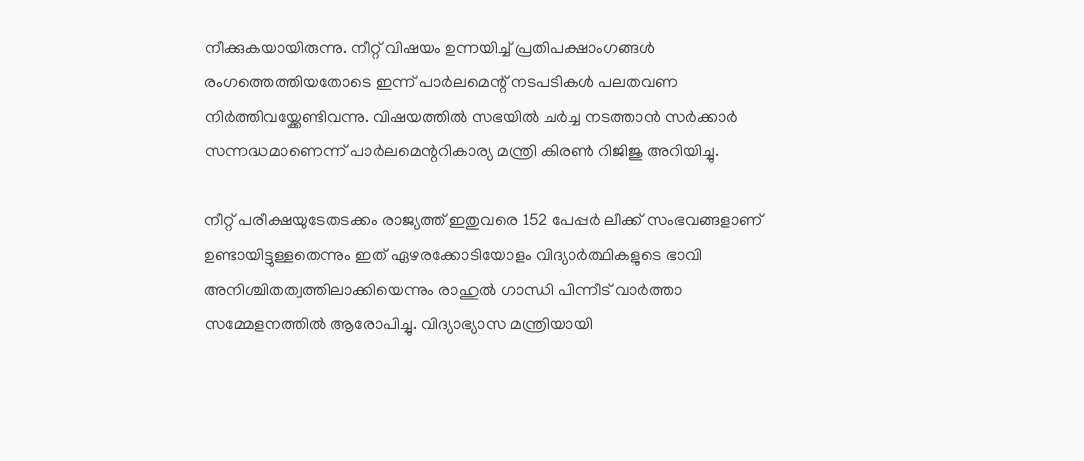നീക്കുകയായിരുന്നു. നീറ്റ് വിഷയം ഉന്നയിച്ച് പ്രതിപക്ഷാംഗങ്ങൾ രംഗത്തെത്തിയതോടെ ഇന്ന് പാർലമെന്റ് നടപടികൾ പലതവണ നിർത്തിവയ്ക്കേണ്ടിവന്നു. വിഷയത്തിൽ സഭയിൽ ചർച്ച നടത്താൻ സർക്കാർ സന്നദ്ധമാണെന്ന് പാർലമെന്ററികാര്യ മന്ത്രി കിരൺ റിജിജു അറിയിച്ചു.

നീറ്റ് പരീക്ഷയുടേതടക്കം രാജ്യത്ത് ഇതുവരെ 152 പേപ്പർ ലീക്ക് സംഭവങ്ങളാണ് ഉണ്ടായിട്ടുള്ളതെന്നും ഇത് ഏഴരക്കോടിയോളം വിദ്യാർത്ഥികളുടെ ഭാവി അനിശ്ചിതത്വത്തിലാക്കിയെന്നും രാഹുൽ ഗാന്ധി പിന്നീട് വാർത്താ സമ്മേളനത്തിൽ ആരോപിച്ചു. വിദ്യാഭ്യാസ മന്ത്രിയായി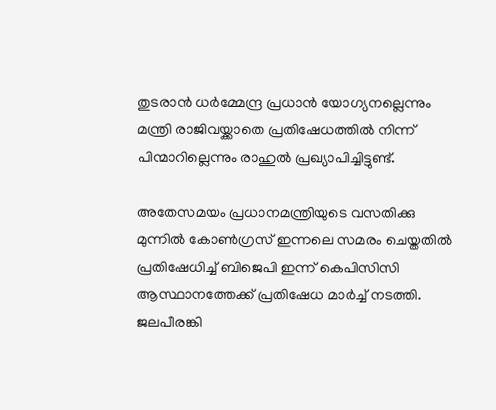തുടരാൻ ധർമ്മേന്ദ്ര പ്രധാൻ യോഗ്യനല്ലെന്നും മന്ത്രി രാജിവയ്ക്കാതെ പ്രതിഷേധത്തിൽ നിന്ന് പിന്മാറില്ലെന്നും രാഹുൽ പ്രഖ്യാപിച്ചിട്ടുണ്ട്.

അ‌തേസമയം പ്രധാനമന്ത്രിയുടെ വസതിക്കു മുന്നില്‍ കോണ്‍ഗ്രസ് ഇന്നലെ സമരം ചെയ്തതില്‍ പ്രതിഷേധിച്ച് ബിജെപി ഇന്ന് കെപിസിസി ആസ്ഥാനത്തേക്ക് പ്രതിഷേധ മാർച്ച് നടത്തി. ജലപീരങ്കി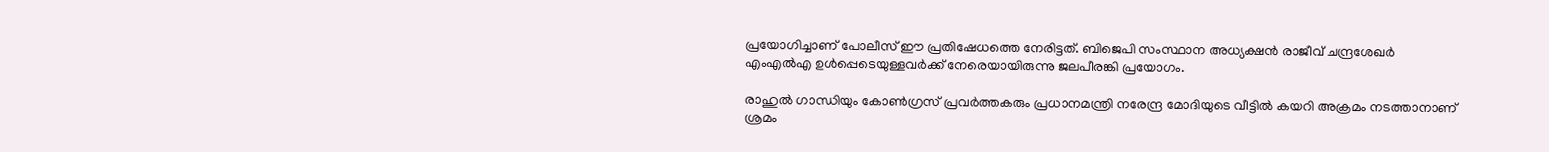പ്രയോഗിച്ചാണ് പോലീസ് ഈ പ്രതിഷേധത്തെ നേരിട്ടത്. ബിജെപി സംസ്ഥാന അധ്യക്ഷന്‍ രാജീവ് ചന്ദ്രശേഖര്‍ എംഎല്‍എ ഉൾപ്പെടെയുള്ളവർക്ക് നേരെയായിരുന്നു ജലപീരങ്കി പ്രയോഗം.

രാഹുൽ ഗാന്ധിയും കോൺഗ്രസ് പ്രവർത്തകരും പ്രധാനമന്ത്രി നരേന്ദ്ര മോദിയുടെ വീട്ടിൽ കയറി അക്രമം നടത്താനാണ് ശ്രമം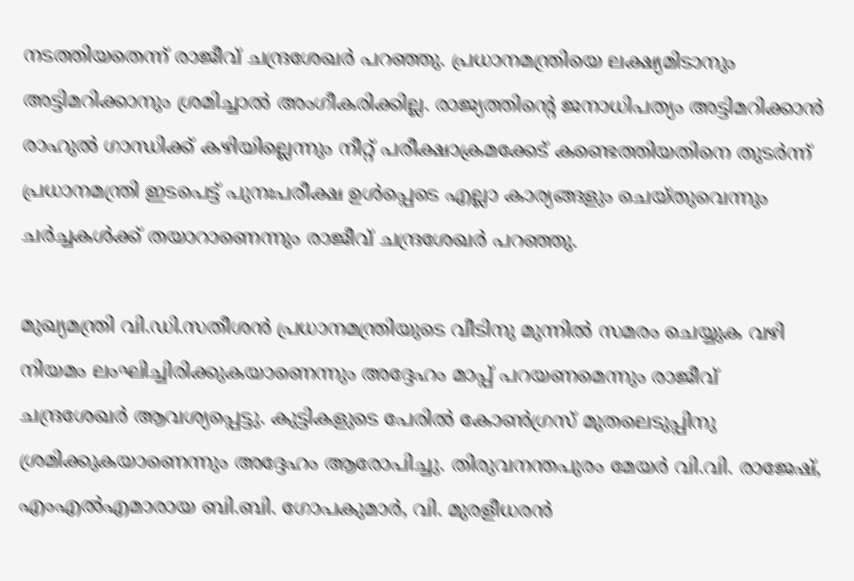നടത്തിയതെന്ന് രാജീവ് ചന്ദ്രശേഖർ പറഞ്ഞു. പ്രധാനമന്ത്രിയെ ലക്ഷ്യമിടാനും അട്ടിമറിക്കാനും ശ്രമിച്ചാൽ അംഗീകരിക്കില്ല. രാജ്യത്തിന്റെ ജനാധിപത്യം അട്ടിമറിക്കാൻ രാഹുൽ ഗാന്ധിക്ക് കഴിയില്ലെന്നും നീറ്റ് പരീക്ഷാക്രമക്കേട് കണ്ടെത്തിയതിനെ തുടർന്ന് പ്രധാനമന്ത്രി ഇടപെട്ട് പുനഃപരീക്ഷ ഉൾപ്പെടെ എല്ലാ കാര്യങ്ങളും ചെയ്തുവെന്നും ചർച്ചകൾക്ക് തയാറാണെന്നും രാജീവ് ചന്ദ്രശേഖർ പറഞ്ഞു.

മുഖ്യമന്ത്രി വി.ഡി.സതീശൻ പ്രധാനമന്ത്രിയുടെ വീടിനു മുന്നിൽ സമരം ചെയ്യുക വഴി നിയമം ലംഘിച്ചിരിക്കുകയാണെന്നും അദ്ദേഹം മാപ്പ് പറയണമെന്നും രാജീവ് ചന്ദ്രശേഖർ ആവശ്യപ്പെട്ടു. കുട്ടികളുടെ പേരിൽ കോൺഗ്രസ് മുതലെടുപ്പിനു ശ്രമിക്കുകയാണെന്നും അ‌ദ്ദേഹം ആരോപിച്ചു. തിരുവനന്തപുരം മേയർ വി.വി. രാജേഷ്, എംഎൽഎമാരായ ബി.ബി. ഗോപകുമാർ, വി. മുരളീധരൻ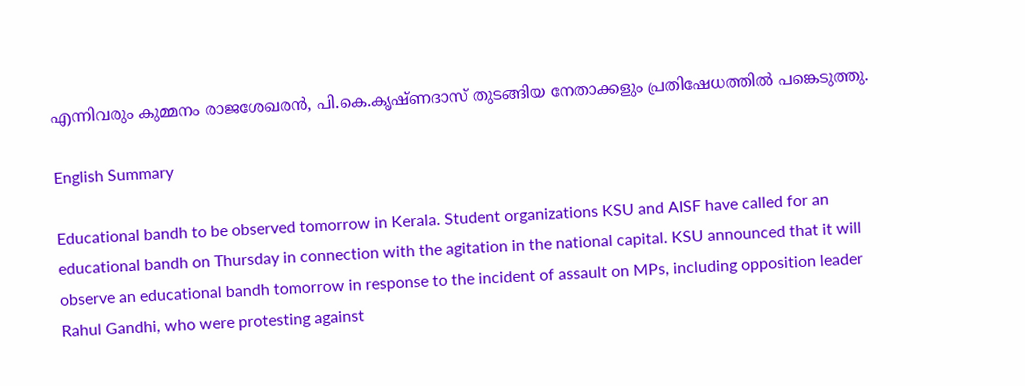എന്നിവരും കുമ്മനം രാജശേഖരൻ, പി.കെ.കൃഷ്ണദാസ് തുടങ്ങിയ നേതാക്കളും പ്രതിഷേധത്തിൽ പങ്കെടുത്തു.

English Summary

Educational bandh to be observed tomorrow in Kerala. Student organizations KSU and AISF have called for an educational bandh on Thursday in connection with the agitation in the national capital. KSU announced that it will observe an educational bandh tomorrow in response to the incident of assault on MPs, including opposition leader Rahul Gandhi, who were protesting against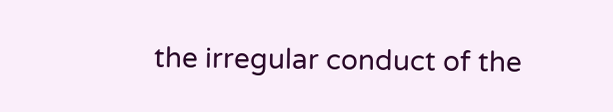the irregular conduct of the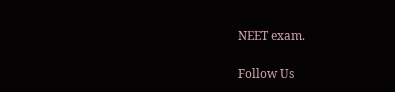NEET exam.

Follow Us